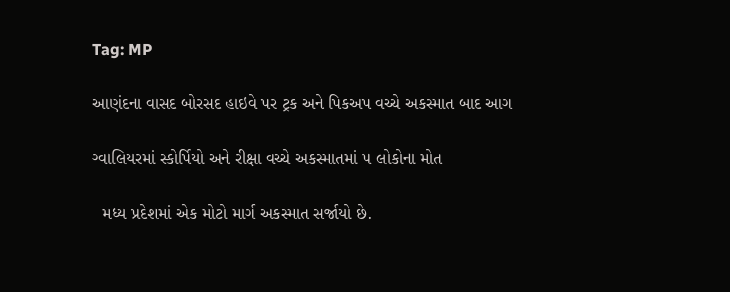Tag: MP

આણંદના વાસદ બોરસદ હાઇવે પર ટ્રક અને પિકઅપ વચ્ચે અકસ્માત બાદ આગ

ગ્વાલિયરમાં સ્કોર્પિયો અને રીક્ષા વચ્ચે અકસ્માતમાં ૫ લોકોના મોત

  મધ્ય પ્રદેશમાં એક મોટો માર્ગ અકસ્માત સર્જાયો છે.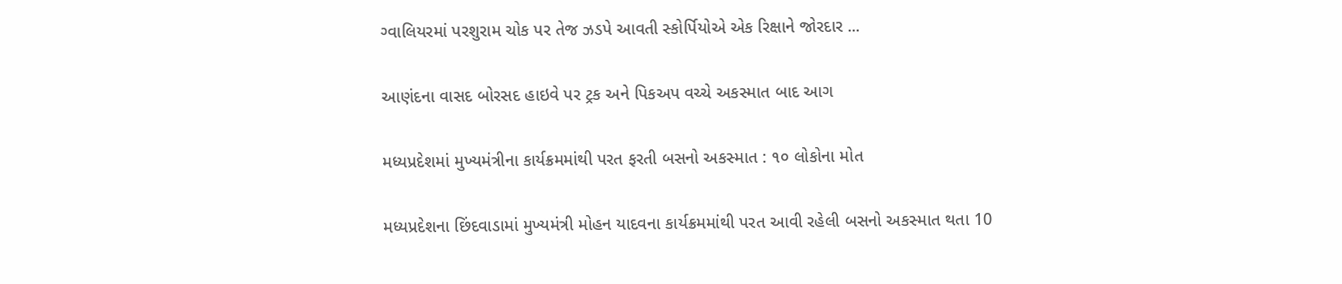ગ્વાલિયરમાં પરશુરામ ચોક પર તેજ ઝડપે આવતી સ્કોર્પિયોએ એક રિક્ષાને જોરદાર ...

આણંદના વાસદ બોરસદ હાઇવે પર ટ્રક અને પિકઅપ વચ્ચે અકસ્માત બાદ આગ

મધ્યપ્રદેશમાં મુખ્યમંત્રીના કાર્યક્રમમાંથી પરત ફરતી બસનો અકસ્માત : ૧૦ લોકોના મોત

મધ્યપ્રદેશના છિંદવાડામાં મુખ્યમંત્રી મોહન યાદવના કાર્યક્રમમાંથી પરત આવી રહેલી બસનો અકસ્માત થતા 10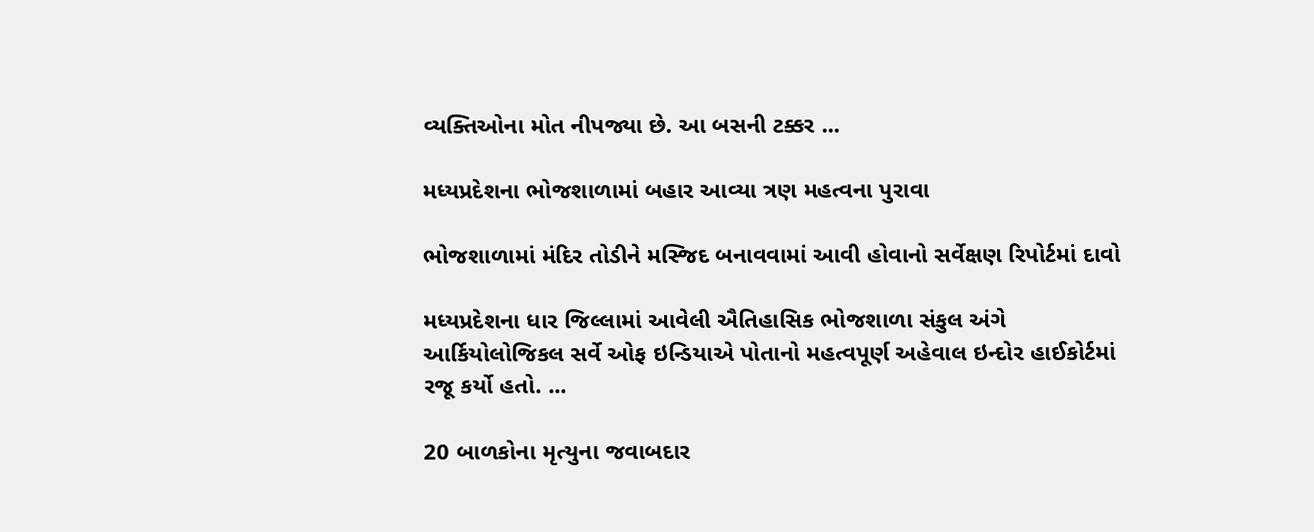વ્યક્તિઓના મોત નીપજ્યા છે. આ બસની ટક્કર ...

મધ્યપ્રદેશના ભોજશાળામાં બહાર આવ્યા ત્રણ મહત્વના પુરાવા

ભોજશાળામાં મંદિર તોડીને મસ્જિદ બનાવવામાં આવી હોવાનો સર્વેક્ષણ રિપોર્ટમાં દાવો

મધ્યપ્રદેશના ધાર જિલ્લામાં આવેલી ઐતિહાસિક ભોજશાળા સંકુલ અંગે આર્કિયોલોજિકલ સર્વે ઓફ ઇન્ડિયાએ પોતાનો મહત્વપૂર્ણ અહેવાલ ઇન્દોર હાઈકોર્ટમાં રજૂ કર્યો હતો. ...

20 બાળકોના મૃત્યુના જવાબદાર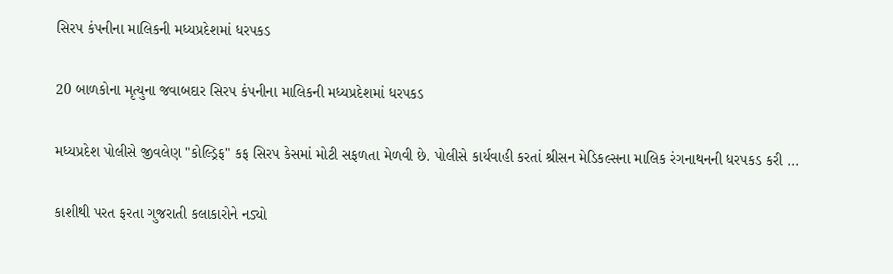સિરપ કંપનીના માલિકની મધ્યપ્રદેશમાં ધરપકડ

20 બાળકોના મૃત્યુના જવાબદાર સિરપ કંપનીના માલિકની મધ્યપ્રદેશમાં ધરપકડ

મધ્યપ્રદેશ પોલીસે જીવલેણ "કોલ્ડ્રિફ" કફ સિરપ કેસમાં મોટી સફળતા મેળવી છે. પોલીસે કાર્યવાહી કરતાં શ્રીસન મેડિકલ્સના માલિક રંગનાથનની ધરપકડ કરી ...

કાશીથી પરત ફરતા ગુજરાતી કલાકારોને નડ્યો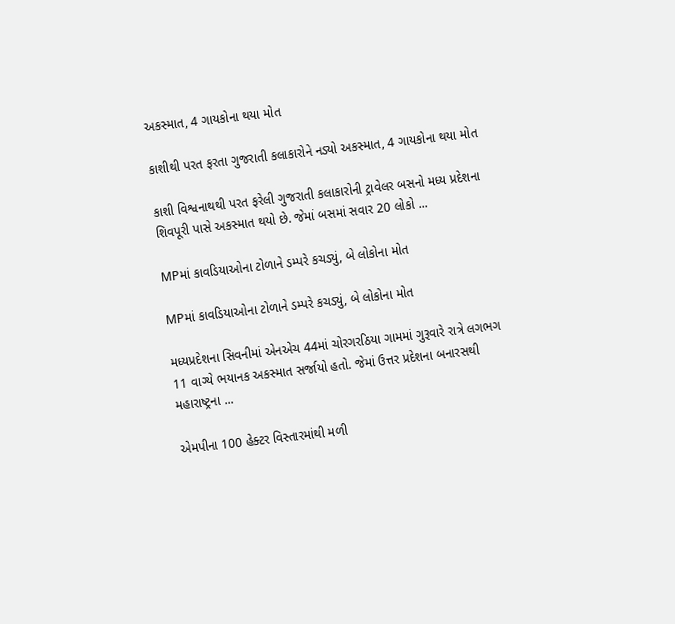અકસ્માત, 4 ગાયકોના થયા મોત

કાશીથી પરત ફરતા ગુજરાતી કલાકારોને નડ્યો અકસ્માત, 4 ગાયકોના થયા મોત

કાશી વિશ્વનાથથી પરત ફરેલી ગુજરાતી કલાકારોની ટ્રાવેલર બસનો મધ્ય પ્રદેશના શિવપૂરી પાસે અકસ્માત થયો છે. જેમાં બસમાં સવાર 20 લોકો ...

MPમાં કાવડિયાઓના ટોળાને ડમ્પરે કચડ્યું, બે લોકોના મોત

MPમાં કાવડિયાઓના ટોળાને ડમ્પરે કચડ્યું, બે લોકોના મોત

મધ્યપ્રદેશના સિવનીમાં એનએચ 44માં ચોરગરઠિયા ગામમાં ગુરૂવારે રાત્રે લગભગ 11 વાગ્યે ભયાનક અકસ્માત સર્જાયો હતો. જેમાં ઉત્તર પ્રદેશના બનારસથી મહારાષ્ટ્રના ...

એમપીના 100 હેક્ટર વિસ્તારમાંથી મળી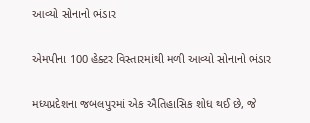આવ્યો સોનાનો ભંડાર

એમપીના 100 હેક્ટર વિસ્તારમાંથી મળી આવ્યો સોનાનો ભંડાર

મધ્યપ્રદેશના જબલપુરમાં એક ઐતિહાસિક શોધ થઈ છે, જે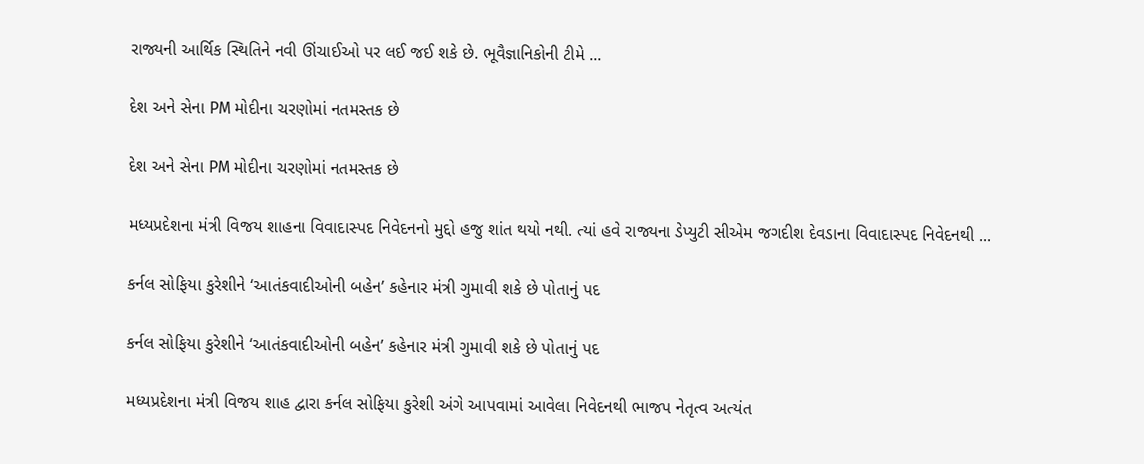રાજ્યની આર્થિક સ્થિતિને નવી ઊંચાઈઓ પર લઈ જઈ શકે છે. ભૂવૈજ્ઞાનિકોની ટીમે ...

દેશ અને સેના PM મોદીના ચરણોમાં નતમસ્તક છે

દેશ અને સેના PM મોદીના ચરણોમાં નતમસ્તક છે

મધ્યપ્રદેશના મંત્રી વિજય શાહના વિવાદાસ્પદ નિવેદનનો મુદ્દો હજુ શાંત થયો નથી. ત્યાં હવે રાજ્યના ડેપ્યુટી સીએમ જગદીશ દેવડાના વિવાદાસ્પદ નિવેદનથી ...

કર્નલ સોફિયા કુરેશીને ‘આતંકવાદીઓની બહેન’ કહેનાર મંત્રી ગુમાવી શકે છે પોતાનું પદ

કર્નલ સોફિયા કુરેશીને ‘આતંકવાદીઓની બહેન’ કહેનાર મંત્રી ગુમાવી શકે છે પોતાનું પદ

મધ્યપ્રદેશના મંત્રી વિજય શાહ દ્વારા કર્નલ સોફિયા કુરેશી અંગે આપવામાં આવેલા નિવેદનથી ભાજપ નેતૃત્વ અત્યંત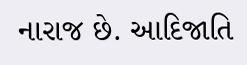નારાજ છે. આદિજાતિ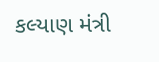કલ્યાણ મંત્રી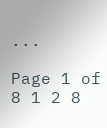...

Page 1 of 8 1 2 8